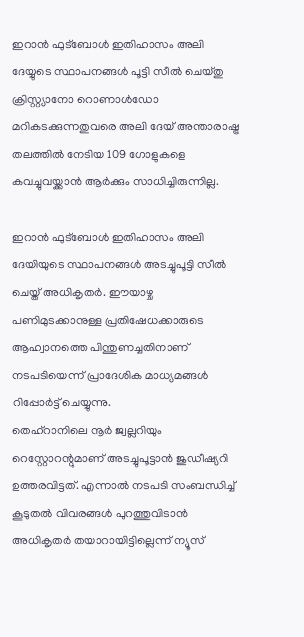ഇറാൻ ഫുട്ബോൾ ഇതിഹാസം അലി ദേയ്യുടെ സ്ഥാപനങ്ങൾ പൂട്ടി സീൽ ചെയ്തു
ക്രിസ്റ്റ്യാനോ റൊണാൾഡോ മറികടക്കുന്നതുവരെ അലി ദേയ് അന്താരാഷ്ട്ര തലത്തിൽ നേടിയ 109 ഗോളുകളെ കവച്ചുവയ്ക്കാൻ ആർക്കും സാധിച്ചിരുന്നില്ല.

ഇറാൻ ഫുട്ബോൾ ഇതിഹാസം അലി ദേയിയുടെ സ്ഥാപനങ്ങൾ അടച്ചുപൂട്ടി സീൽ ചെയ്ത് അധികൃതർ. ഈയാഴ്ച പണിമുടക്കാനുള്ള പ്രതിഷേധക്കാരുടെ ആഹ്വാനത്തെ പിന്തുണച്ചതിനാണ് നടപടിയെന്ന് പ്രാദേശിക മാധ്യമങ്ങൾ റിപ്പോർട്ട് ചെയ്യുന്നു.
തെഹ്റാനിലെ നൂർ ജ്വല്ലറിയും റെസ്റ്റോറന്റുമാണ് അടച്ചുപൂട്ടാൻ ജുഡീഷ്യറി ഉത്തരവിട്ടത്. എന്നാൽ നടപടി സംബന്ധിച്ച് കൂടുതൽ വിവരങ്ങൾ പുറത്തുവിടാൻ അധികൃതർ തയാറായിട്ടില്ലെന്ന് ന്യൂസ്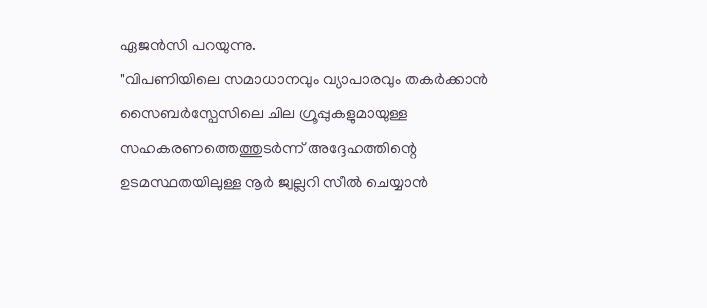ഏജൻസി പറയുന്നു.
"വിപണിയിലെ സമാധാനവും വ്യാപാരവും തകർക്കാൻ സൈബർസ്പേസിലെ ചില ഗ്രൂപ്പുകളുമായുള്ള സഹകരണത്തെത്തുടർന്ന് അദ്ദേഹത്തിന്റെ ഉടമസ്ഥതയിലുള്ള നൂർ ജ്വല്ലറി സീൽ ചെയ്യാൻ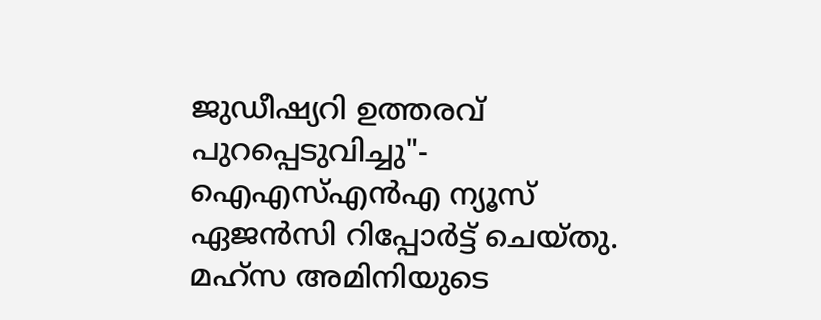ജുഡീഷ്യറി ഉത്തരവ് പുറപ്പെടുവിച്ചു"- ഐഎസ്എൻഎ ന്യൂസ് ഏജൻസി റിപ്പോർട്ട് ചെയ്തു.
മഹ്സ അമിനിയുടെ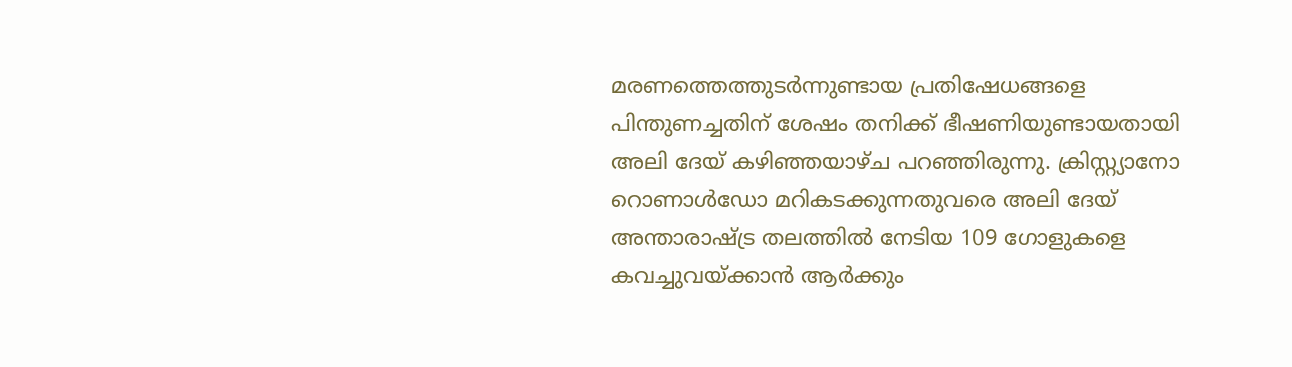മരണത്തെത്തുടർന്നുണ്ടായ പ്രതിഷേധങ്ങളെ പിന്തുണച്ചതിന് ശേഷം തനിക്ക് ഭീഷണിയുണ്ടായതായി അലി ദേയ് കഴിഞ്ഞയാഴ്ച പറഞ്ഞിരുന്നു. ക്രിസ്റ്റ്യാനോ റൊണാൾഡോ മറികടക്കുന്നതുവരെ അലി ദേയ് അന്താരാഷ്ട്ര തലത്തിൽ നേടിയ 109 ഗോളുകളെ കവച്ചുവയ്ക്കാൻ ആർക്കും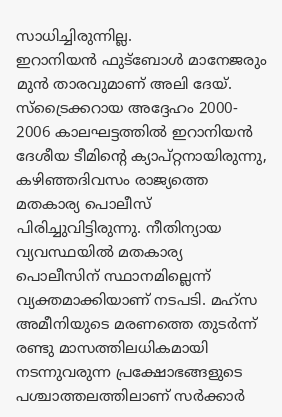സാധിച്ചിരുന്നില്ല.
ഇറാനിയൻ ഫുട്ബോൾ മാനേജരും മുൻ താരവുമാണ് അലി ദേയ്. സ്ട്രൈക്കറായ അദ്ദേഹം 2000- 2006 കാലഘട്ടത്തിൽ ഇറാനിയൻ ദേശീയ ടീമിന്റെ ക്യാപ്റ്റനായിരുന്നു,
കഴിഞ്ഞദിവസം രാജ്യത്തെ മതകാര്യ പൊലീസ് പിരിച്ചുവിട്ടിരുന്നു. നീതിന്യായ വ്യവസ്ഥയിൽ മതകാര്യ പൊലീസിന് സ്ഥാനമില്ലെന്ന് വ്യക്തമാക്കിയാണ് നടപടി. മഹ്സ അമീനിയുടെ മരണത്തെ തുടർന്ന് രണ്ടു മാസത്തിലധികമായി നടന്നുവരുന്ന പ്രക്ഷോഭങ്ങളുടെ പശ്ചാത്തലത്തിലാണ് സർക്കാർ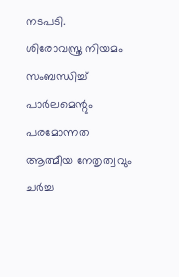നടപടി.
ശിരോവസ്ത്ര നിയമം സംബന്ധിച്ച് പാർലമെന്റും പരമോന്നത ആത്മീയ നേതൃത്വവും ചർച്ച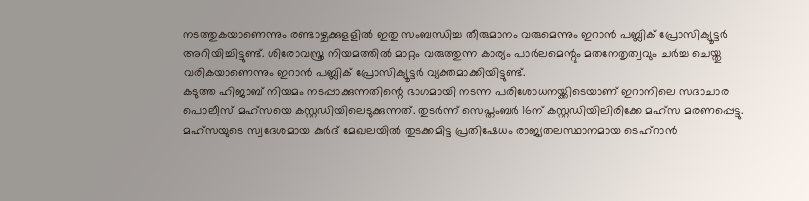നടത്തുകയാണെന്നും രണ്ടാഴ്ചക്കുളളിൽ ഇതു സംബന്ധിച്ച തീരുമാനം വരുമെന്നും ഇറാൻ പബ്ലിക് പ്രോസിക്യൂട്ടർ അറിയിച്ചിട്ടുണ്ട്. ശിരോവസ്ത്ര നിയമത്തിൽ മാറ്റം വരുത്തുന്ന കാര്യം പാർലമെന്റും മതനേതൃത്വവും ചർച്ച ചെയ്തു വരികയാണെന്നും ഇറാൻ പബ്ലിക് പ്രോസിക്യൂട്ടർ വ്യക്തമാക്കിയിട്ടുണ്ട്.
കടുത്ത ഹിജാബ് നിയമം നടപ്പാക്കുന്നതിന്റെ ഭാഗമായി നടന്ന പരിശോധനയ്ക്കിടെയാണ് ഇറാനിലെ സദാചാര പൊലീസ് മഹ്സയെ കസ്റ്റഡിയിലെടുക്കുന്നത്. തുടർന്ന് സെപ്തംബർ 16ന് കസ്റ്റഡിയിലിരിക്കേ മഹ്സ മരണപ്പെട്ടു. മഹ്സയുടെ സ്വദേശമായ കുർദ് മേഖലയിൽ തുടക്കമിട്ട പ്രതിഷേധം രാജ്യതലസ്ഥാനമായ ടെഹ്റാൻ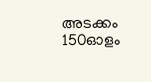അടക്കം 150ഓളം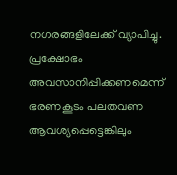നഗരങ്ങളിലേക്ക് വ്യാപിച്ചു. പ്രക്ഷോഭം അവസാനിപ്പിക്കണമെന്ന് ഭരണകൂടം പലതവണ ആവശ്യപ്പെട്ടെങ്കിലും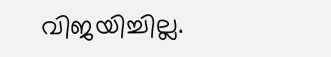വിജയിച്ചില്ല.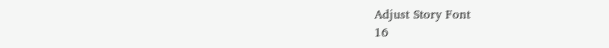Adjust Story Font
16